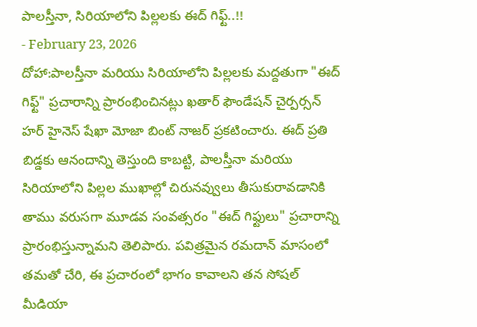పాలస్తీనా, సిరియాలోని పిల్లలకు ఈద్ గిఫ్ట్..!!
- February 23, 2026
దోహా:పాలస్తీనా మరియు సిరియాలోని పిల్లలకు మద్దతుగా "ఈద్ గిఫ్ట్" ప్రచారాన్ని ప్రారంభించినట్లు ఖతార్ ఫౌండేషన్ చైర్పర్సన్ హర్ హైనెస్ షేఖా మోజా బింట్ నాజర్ ప్రకటించారు. ఈద్ ప్రతి బిడ్డకు ఆనందాన్ని తెస్తుంది కాబట్టి, పాలస్తీనా మరియు సిరియాలోని పిల్లల ముఖాల్లో చిరునవ్వులు తీసుకురావడానికి తాము వరుసగా మూడవ సంవత్సరం "ఈద్ గిఫ్టులు" ప్రచారాన్ని ప్రారంభిస్తున్నామని తెలిపారు. పవిత్రమైన రమదాన్ మాసంలో తమతో చేరి, ఈ ప్రచారంలో భాగం కావాలని తన సోషల్ మీడియా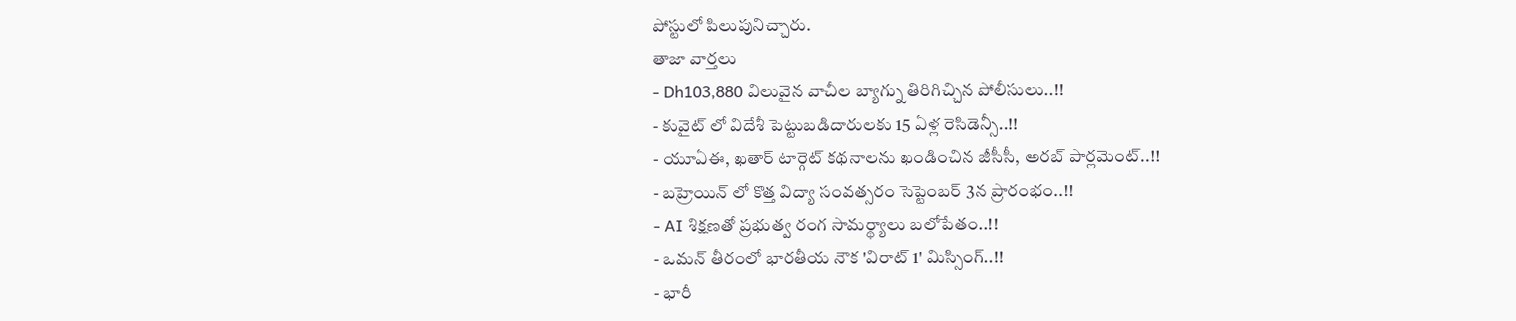పోస్టులో పిలుపునిచ్చారు.
తాజా వార్తలు
- Dh103,880 విలువైన వాచీల బ్యాగ్ను తిరిగిచ్చిన పోలీసులు..!!
- కువైట్ లో విదేశీ పెట్టుబడిదారులకు 15 ఏళ్ల రెసిడెన్సీ..!!
- యూఏఈ, ఖతార్ టార్గెట్ కథనాలను ఖండించిన జీసీసీ, అరబ్ పార్లమెంట్..!!
- బహ్రెయిన్ లో కొత్త విద్యా సంవత్సరం సెప్టెంబర్ 3న ప్రారంభం..!!
- AI శిక్షణతో ప్రభుత్వ రంగ సామర్థ్యాలు బలోపేతం..!!
- ఒమన్ తీరంలో భారతీయ నౌక 'విరాట్ 1' మిస్సింగ్..!!
- భారీ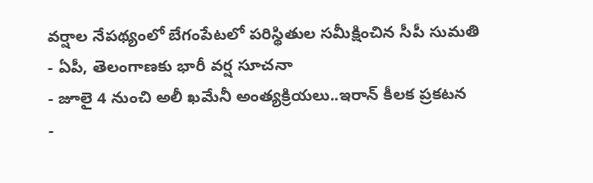వర్షాల నేపథ్యంలో బేగంపేటలో పరిస్థితుల సమీక్షించిన సీపీ సుమతి
- ఏపీ, తెలంగాణకు భారీ వర్ష సూచనా
- జూలై 4 నుంచి అలీ ఖమేనీ అంత్యక్రియలు..ఇరాన్ కీలక ప్రకటన
-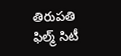తిరుపతి ఫిల్మ్ సిటీ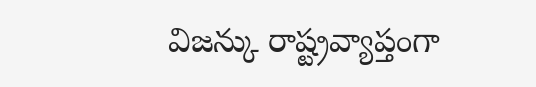విజన్కు రాష్ట్రవ్యాప్తంగా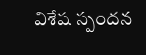విశేష స్పందన